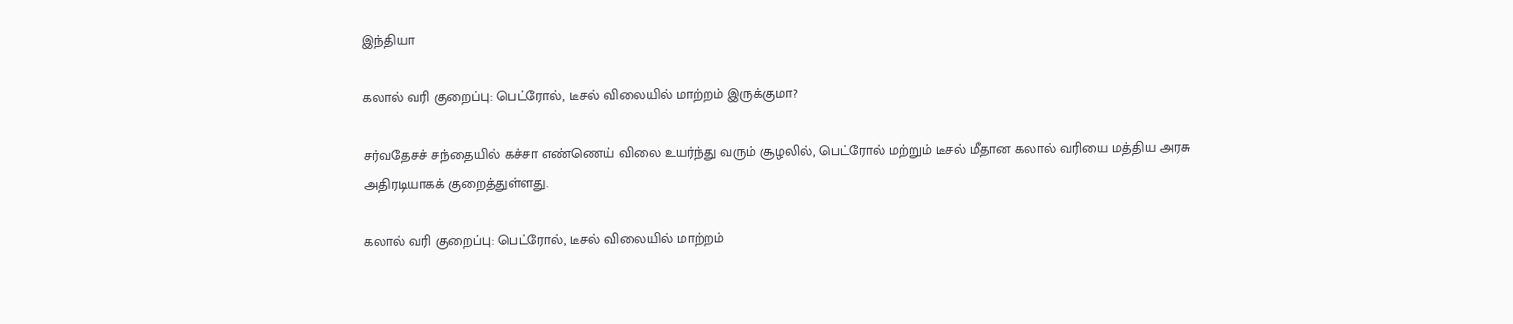இந்தியா

கலால் வரி குறைப்பு: பெட்ரோல், டீசல் விலையில் மாற்றம் இருக்குமா?

சர்வதேசச் சந்தையில் கச்சா எண்ணெய் விலை உயர்ந்து வரும் சூழலில், பெட்ரோல் மற்றும் டீசல் மீதான கலால் வரியை மத்திய அரசு அதிரடியாகக் குறைத்துள்ளது.

கலால் வரி குறைப்பு: பெட்ரோல், டீசல் விலையில் மாற்றம்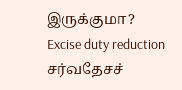இருக்குமா?
Excise duty reduction
சர்வதேசச்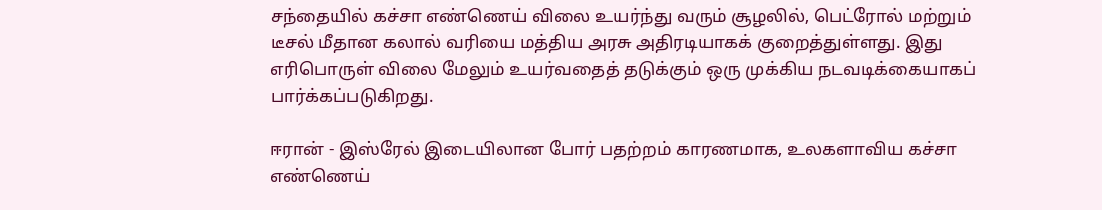சந்தையில் கச்சா எண்ணெய் விலை உயர்ந்து வரும் சூழலில், பெட்ரோல் மற்றும் டீசல் மீதான கலால் வரியை மத்திய அரசு அதிரடியாகக் குறைத்துள்ளது. இது எரிபொருள் விலை மேலும் உயர்வதைத் தடுக்கும் ஒரு முக்கிய நடவடிக்கையாகப் பார்க்கப்படுகிறது.

ஈரான் - இஸ்ரேல் இடையிலான போர் பதற்றம் காரணமாக, உலகளாவிய கச்சா எண்ணெய்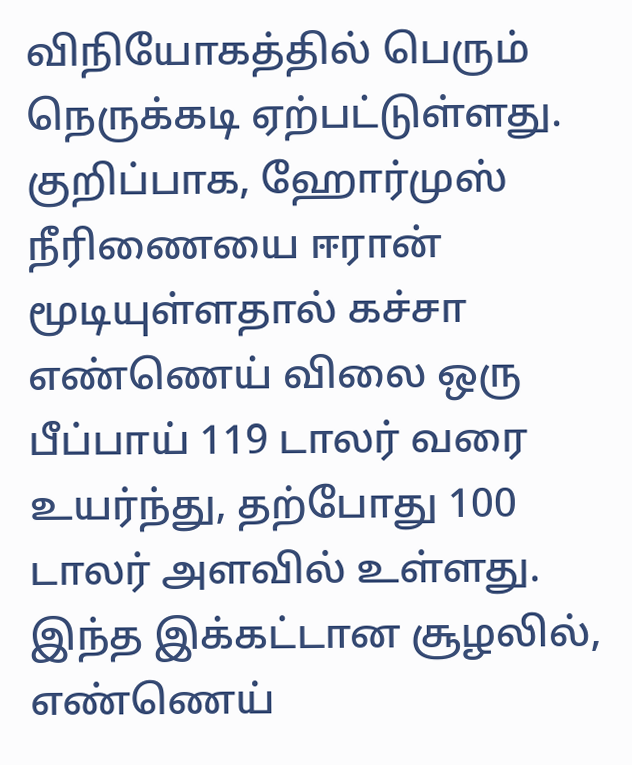விநியோகத்தில் பெரும் நெருக்கடி ஏற்பட்டுள்ளது. குறிப்பாக, ஹோர்முஸ் நீரிணையை ஈரான் மூடியுள்ளதால் கச்சா எண்ணெய் விலை ஒரு பீப்பாய் 119 டாலர் வரை உயர்ந்து, தற்போது 100 டாலர் அளவில் உள்ளது. இந்த இக்கட்டான சூழலில், எண்ணெய்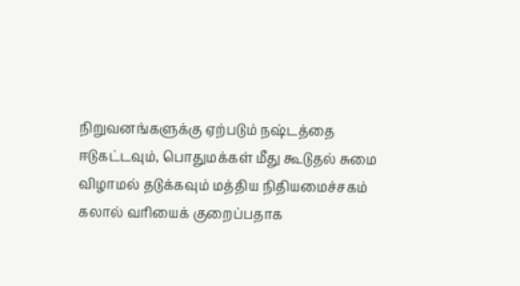நிறுவனங்களுக்கு ஏற்படும் நஷ்டத்தை ஈடுகட்டவும், பொதுமக்கள் மீது கூடுதல் சுமை விழாமல் தடுக்கவும் மத்திய நிதியமைச்சகம் கலால் வரியைக் குறைப்பதாக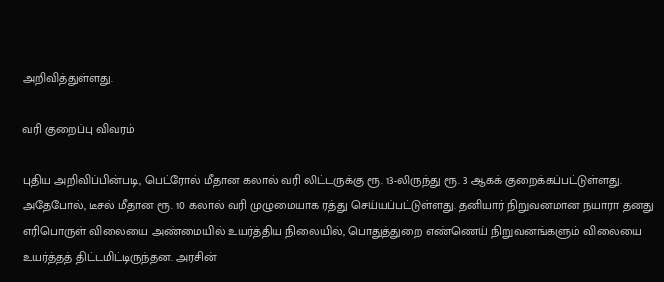அறிவித்துள்ளது.

வரி குறைப்பு விவரம்

புதிய அறிவிப்பின்படி, பெட்ரோல் மீதான கலால் வரி லிட்டருக்கு ரூ. 13-லிருந்து ரூ. 3 ஆகக் குறைக்கப்பட்டுள்ளது. அதேபோல், டீசல் மீதான ரூ. 10 கலால் வரி முழுமையாக ரத்து செய்யப்பட்டுள்ளது. தனியார் நிறுவனமான நயாரா தனது எரிபொருள் விலையை அண்மையில் உயர்த்திய நிலையில், பொதுத்துறை எண்ணெய் நிறுவனங்களும் விலையை உயர்த்தத் திட்டமிட்டிருந்தன. அரசின்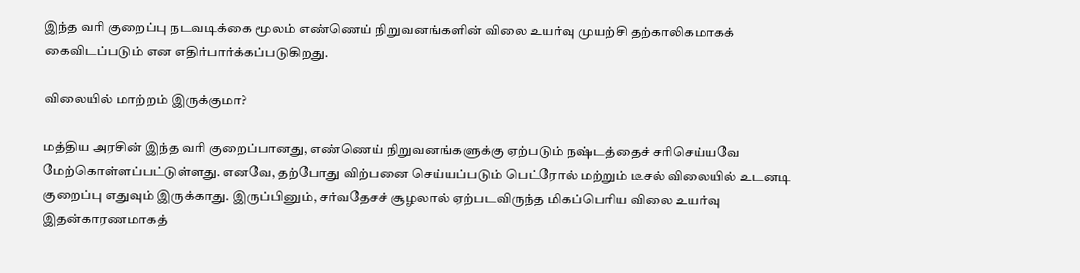இந்த வரி குறைப்பு நடவடிக்கை மூலம் எண்ணெய் நிறுவனங்களின் விலை உயர்வு முயற்சி தற்காலிகமாகக் கைவிடப்படும் என எதிர்பார்க்கப்படுகிறது.

விலையில் மாற்றம் இருக்குமா?

மத்திய அரசின் இந்த வரி குறைப்பானது, எண்ணெய் நிறுவனங்களுக்கு ஏற்படும் நஷ்டத்தைச் சரிசெய்யவே மேற்கொள்ளப்பட்டுள்ளது. எனவே, தற்போது விற்பனை செய்யப்படும் பெட்ரோல் மற்றும் டீசல் விலையில் உடனடி குறைப்பு எதுவும் இருக்காது. இருப்பினும், சர்வதேசச் சூழலால் ஏற்படவிருந்த மிகப்பெரிய விலை உயர்வு இதன்காரணமாகத்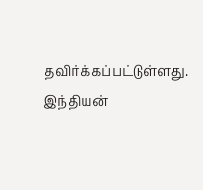தவிர்க்கப்பட்டுள்ளது. இந்தியன்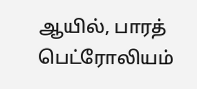ஆயில், பாரத் பெட்ரோலியம்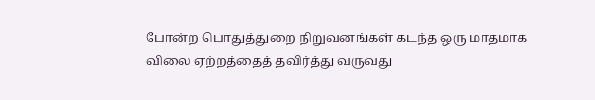போன்ற பொதுத்துறை நிறுவனங்கள் கடந்த ஒரு மாதமாக விலை ஏற்றத்தைத் தவிர்த்து வருவது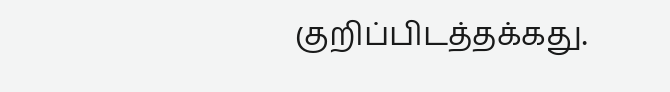குறிப்பிடத்தக்கது.